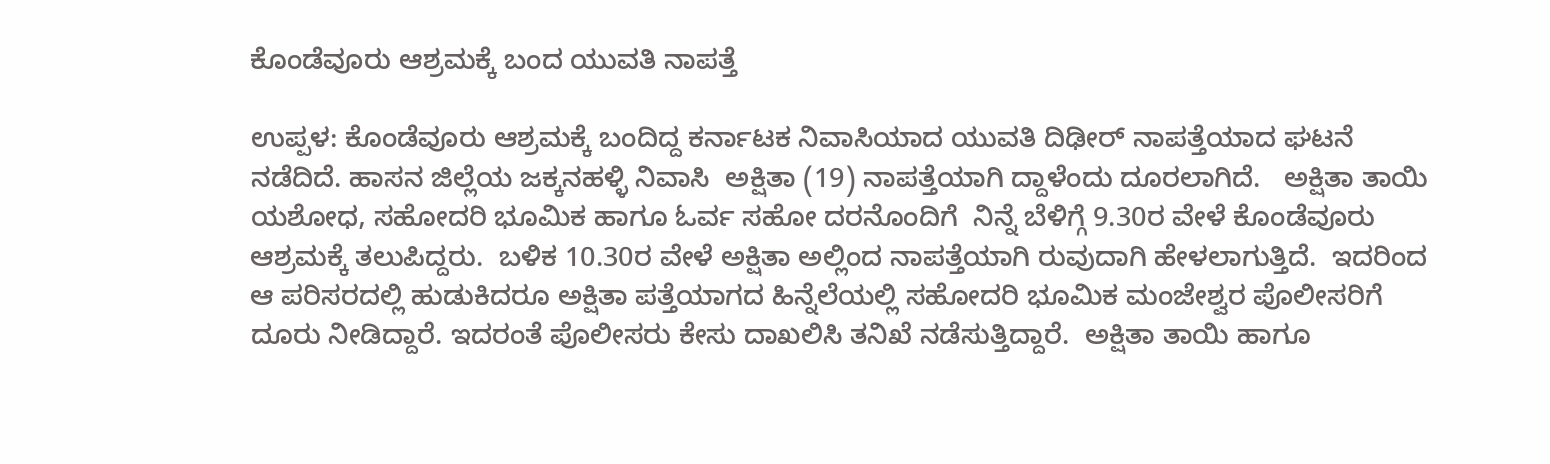ಕೊಂಡೆವೂರು ಆಶ್ರಮಕ್ಕೆ ಬಂದ ಯುವತಿ ನಾಪತ್ತೆ

ಉಪ್ಪಳ: ಕೊಂಡೆವೂರು ಆಶ್ರಮಕ್ಕೆ ಬಂದಿದ್ದ ಕರ್ನಾಟಕ ನಿವಾಸಿಯಾದ ಯುವತಿ ದಿಢೀರ್ ನಾಪತ್ತೆಯಾದ ಘಟನೆ ನಡೆದಿದೆ. ಹಾಸನ ಜಿಲ್ಲೆಯ ಜಕ್ಕನಹಳ್ಳಿ ನಿವಾಸಿ  ಅಕ್ಷಿತಾ (19) ನಾಪತ್ತೆಯಾಗಿ ದ್ದಾಳೆಂದು ದೂರಲಾಗಿದೆ.   ಅಕ್ಷಿತಾ ತಾಯಿ ಯಶೋಧ, ಸಹೋದರಿ ಭೂಮಿಕ ಹಾಗೂ ಓರ್ವ ಸಹೋ ದರನೊಂದಿಗೆ  ನಿನ್ನೆ ಬೆಳಿಗ್ಗೆ 9.30ರ ವೇಳೆ ಕೊಂಡೆವೂರು ಆಶ್ರಮಕ್ಕೆ ತಲುಪಿದ್ದರು.  ಬಳಿಕ 10.30ರ ವೇಳೆ ಅಕ್ಷಿತಾ ಅಲ್ಲಿಂದ ನಾಪತ್ತೆಯಾಗಿ ರುವುದಾಗಿ ಹೇಳಲಾಗುತ್ತಿದೆ.  ಇದರಿಂದ ಆ ಪರಿಸರದಲ್ಲಿ ಹುಡುಕಿದರೂ ಅಕ್ಷಿತಾ ಪತ್ತೆಯಾಗದ ಹಿನ್ನೆಲೆಯಲ್ಲಿ ಸಹೋದರಿ ಭೂಮಿಕ ಮಂಜೇಶ್ವರ ಪೊಲೀಸರಿಗೆ ದೂರು ನೀಡಿದ್ದಾರೆ. ಇದರಂತೆ ಪೊಲೀಸರು ಕೇಸು ದಾಖಲಿಸಿ ತನಿಖೆ ನಡೆಸುತ್ತಿದ್ದಾರೆ.  ಅಕ್ಷಿತಾ ತಾಯಿ ಹಾಗೂ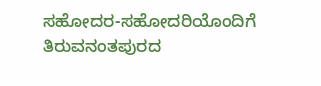ಸಹೋದರ-ಸಹೋದರಿಯೊಂದಿಗೆ ತಿರುವನಂತಪುರದ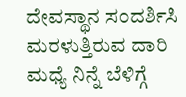ದೇವಸ್ಥಾನ ಸಂದರ್ಶಿಸಿ ಮರಳುತ್ತಿರುವ ದಾರಿ ಮಧ್ಯೆ ನಿನ್ನೆ ಬೆಳಿಗ್ಗೆ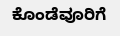ಕೊಂಡೆವೂರಿಗೆ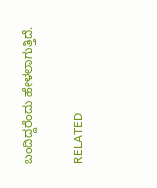ಬಂದಿದ್ದರೆಂದು ಹೇಳಲಾಗುತ್ತಿದೆ.

RELATED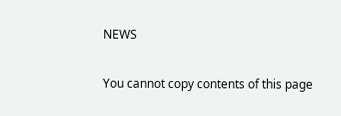NEWS

You cannot copy contents of this page